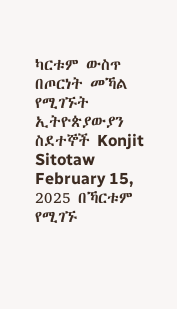ካርቱም ውስጥ በጦርነት መኻል የሚገኙት ኢትዮጵያውያን ስደተኞች Konjit Sitotaw February 15, 2025 በኻርቱም የሚገኙ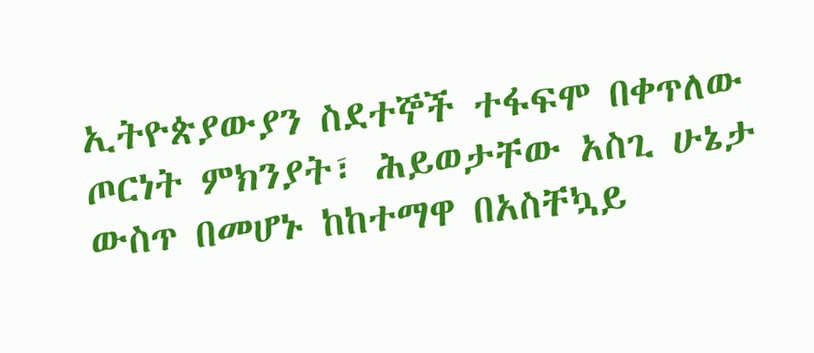ኢትዮጵያውያን ስደተኞች ተፋፍሞ በቀጥለው ጦርነት ምክንያት፣ ሕይወታቸው አስጊ ሁኔታ ውስጥ በመሆኑ ከከተማዋ በአስቸኳይ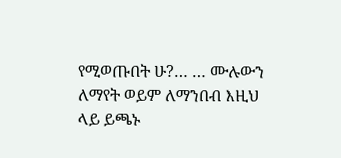የሚወጡበት ሁ?… … ሙሉውን ለማየት ወይም ለማንበብ እዚህ ላይ ይጫኑ